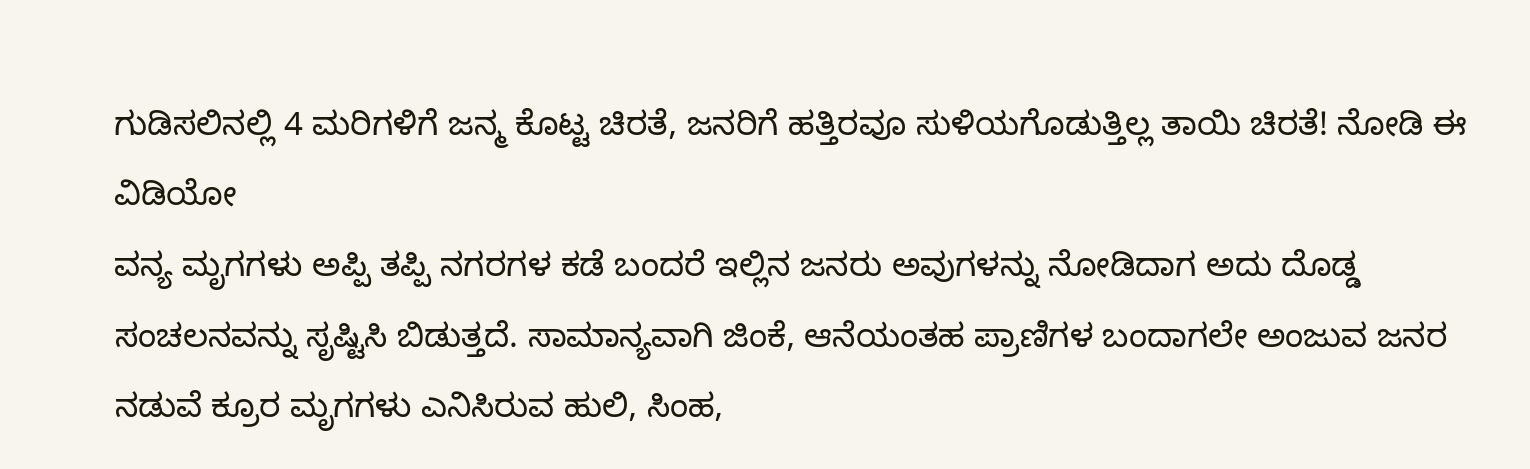ಗುಡಿಸಲಿನಲ್ಲಿ 4 ಮರಿಗಳಿಗೆ ಜನ್ಮ ಕೊಟ್ಟ ಚಿರತೆ, ಜನರಿಗೆ ಹತ್ತಿರವೂ ಸುಳಿಯಗೊಡುತ್ತಿಲ್ಲ ತಾಯಿ ಚಿರತೆ! ನೋಡಿ ಈ ವಿಡಿಯೋ
ವನ್ಯ ಮೃಗಗಳು ಅಪ್ಪಿ ತಪ್ಪಿ ನಗರಗಳ ಕಡೆ ಬಂದರೆ ಇಲ್ಲಿನ ಜನರು ಅವುಗಳನ್ನು ನೋಡಿದಾಗ ಅದು ದೊಡ್ಡ ಸಂಚಲನವನ್ನು ಸೃಷ್ಟಿಸಿ ಬಿಡುತ್ತದೆ. ಸಾಮಾನ್ಯವಾಗಿ ಜಿಂಕೆ, ಆನೆಯಂತಹ ಪ್ರಾಣಿಗಳ ಬಂದಾಗಲೇ ಅಂಜುವ ಜನರ ನಡುವೆ ಕ್ರೂರ ಮೃಗಗಳು ಎನಿಸಿರುವ ಹುಲಿ, ಸಿಂಹ,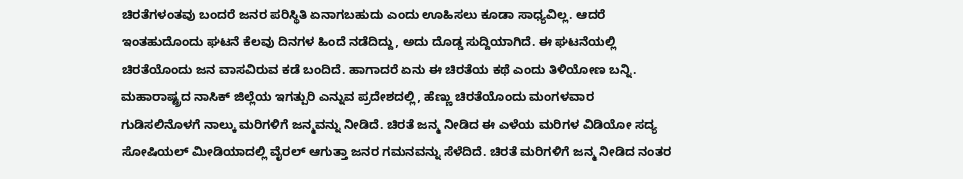ಚಿರತೆಗಳಂತವು ಬಂದರೆ ಜನರ ಪರಿಸ್ಥಿತಿ ಏನಾಗಬಹುದು ಎಂದು ಊಹಿಸಲು ಕೂಡಾ ಸಾಧ್ಯವಿಲ್ಲ. ಆದರೆ ಇಂತಹುದೊಂದು ಘಟನೆ ಕೆಲವು ದಿನಗಳ ಹಿಂದೆ ನಡೆದಿದ್ದು, ಅದು ದೊಡ್ಡ ಸುದ್ದಿಯಾಗಿದೆ. ಈ ಘಟನೆಯಲ್ಲಿ ಚಿರತೆಯೊಂದು ಜನ ವಾಸವಿರುವ ಕಡೆ ಬಂದಿದೆ. ಹಾಗಾದರೆ ಏನು ಈ ಚಿರತೆಯ ಕಥೆ ಎಂದು ತಿಳಿಯೋಣ ಬನ್ನಿ.
ಮಹಾರಾಷ್ಟ್ರದ ನಾಸಿಕ್ ಜಿಲ್ಲೆಯ ಇಗತ್ಪುರಿ ಎನ್ನುವ ಪ್ರದೇಶದಲ್ಲಿ, ಹೆಣ್ಣು ಚಿರತೆಯೊಂದು ಮಂಗಳವಾರ ಗುಡಿಸಲಿನೊಳಗೆ ನಾಲ್ಕು ಮರಿಗಳಿಗೆ ಜನ್ಮವನ್ನು ನೀಡಿದೆ. ಚಿರತೆ ಜನ್ಮ ನೀಡಿದ ಈ ಎಳೆಯ ಮರಿಗಳ ವಿಡಿಯೋ ಸದ್ಯ ಸೋಷಿಯಲ್ ಮೀಡಿಯಾದಲ್ಲಿ ವೈರಲ್ ಆಗುತ್ತಾ ಜನರ ಗಮನವನ್ನು ಸೆಳೆದಿದೆ. ಚಿರತೆ ಮರಿಗಳಿಗೆ ಜನ್ಮ ನೀಡಿದ ನಂತರ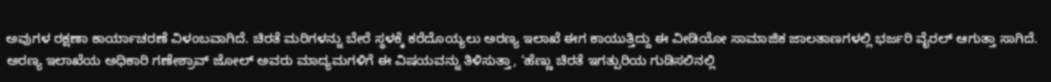ಅವುಗಳ ರಕ್ಷಣಾ ಕಾರ್ಯಾಚರಣೆ ವಿಳಂಬವಾಗಿದೆ. ಚಿರತೆ ಮರಿಗಳನ್ನು ಬೇರೆ ಸ್ಥಳಕ್ಕೆ ಕರೆದೊಯ್ಯಲು ಅರಣ್ಯ ಇಲಾಖೆ ಈಗ ಕಾಯುತ್ತಿದ್ದು ಈ ವೀಡಿಯೋ ಸಾಮಾಜಿಕ ಜಾಲತಾಣಗಳಲ್ಲಿ ಭರ್ಜರಿ ವೈರಲ್ ಆಗುತ್ತಾ ಸಾಗಿದೆ.
ಅರಣ್ಯ ಇಲಾಖೆಯ ಅಧಿಕಾರಿ ಗಣೇಶ್ರಾವ್ ಜೋಲ್ ಅವರು ಮಾದ್ಯಮಗಳಿಗೆ ಈ ವಿಷಯವನ್ನು ತಿಳಿಸುತ್ತಾ, ‘ಹೆಣ್ಣು ಚಿರತೆ ಇಗತ್ಪುರಿಯ ಗುಡಿಸಲಿನಲ್ಲಿ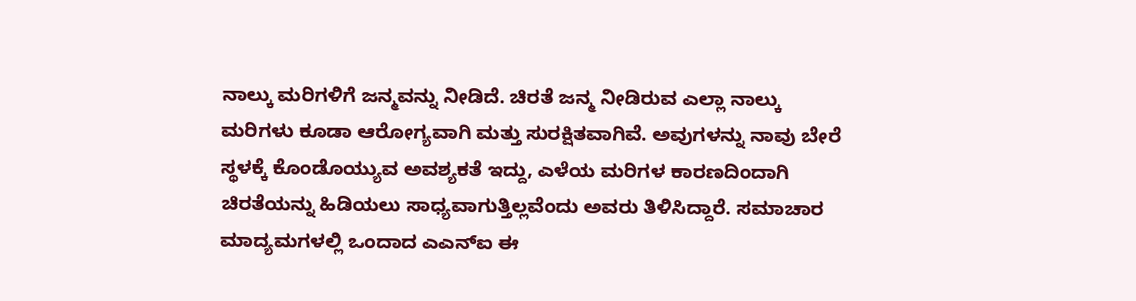ನಾಲ್ಕು ಮರಿಗಳಿಗೆ ಜನ್ಮವನ್ನು ನೀಡಿದೆ. ಚಿರತೆ ಜನ್ಮ ನೀಡಿರುವ ಎಲ್ಲಾ ನಾಲ್ಕು ಮರಿಗಳು ಕೂಡಾ ಆರೋಗ್ಯವಾಗಿ ಮತ್ತು ಸುರಕ್ಷಿತವಾಗಿವೆ. ಅವುಗಳನ್ನು ನಾವು ಬೇರೆ ಸ್ಥಳಕ್ಕೆ ಕೊಂಡೊಯ್ಯುವ ಅವಶ್ಯಕತೆ ಇದ್ದು, ಎಳೆಯ ಮರಿಗಳ ಕಾರಣದಿಂದಾಗಿ ಚಿರತೆಯನ್ನು ಹಿಡಿಯಲು ಸಾಧ್ಯವಾಗುತ್ತಿಲ್ಲವೆಂದು ಅವರು ತಿಳಿಸಿದ್ದಾರೆ. ಸಮಾಚಾರ ಮಾದ್ಯಮಗಳಲ್ಲಿ ಒಂದಾದ ಎಎನ್ಐ ಈ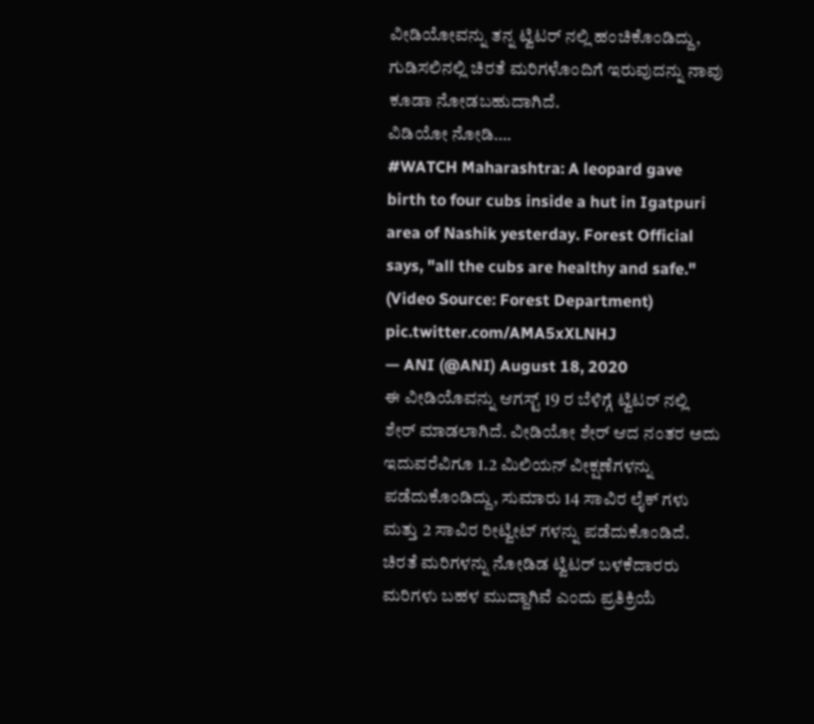ವೀಡಿಯೋವನ್ನು ತನ್ನ ಟ್ವಿಟರ್ ನಲ್ಲಿ ಹಂಚಿಕೊಂಡಿದ್ದು, ಗುಡಿಸಲಿನಲ್ಲಿ ಚಿರತೆ ಮರಿಗಳೊಂದಿಗೆ ಇರುವುದನ್ನು ನಾವು ಕೂಡಾ ನೋಡಬಹುದಾಗಿದೆ.
ವಿಡಿಯೋ ನೋಡಿ….
#WATCH Maharashtra: A leopard gave birth to four cubs inside a hut in Igatpuri area of Nashik yesterday. Forest Official says, "all the cubs are healthy and safe." (Video Source: Forest Department) pic.twitter.com/AMA5xXLNHJ
— ANI (@ANI) August 18, 2020
ಈ ವೀಡಿಯೊವನ್ನು ಆಗಸ್ಟ್ 19 ರ ಬೆಳಿಗ್ಗೆ ಟ್ವಿಟರ್ ನಲ್ಲಿ ಶೇರ್ ಮಾಡಲಾಗಿದೆ. ವೀಡಿಯೋ ಶೇರ್ ಆದ ನಂತರ ಅದು ಇದುವರೆವಿಗೂ 1.2 ಮಿಲಿಯನ್ ವೀಕ್ಷಣೆಗಳನ್ನು ಪಡೆದುಕೊಂಡಿದ್ದು, ಸುಮಾರು 14 ಸಾವಿರ ಲೈಕ್ ಗಳು ಮತ್ತು 2 ಸಾವಿರ ರೀಟ್ವೀಟ್ ಗಳನ್ನು ಪಡೆದುಕೊಂಡಿದೆ. ಚಿರತೆ ಮರಿಗಳನ್ನು ನೋಡಿಡ ಟ್ವಿಟರ್ ಬಳಕೆದಾರರು ಮರಿಗಳು ಬಹಳ ಮುದ್ದಾಗಿವೆ ಎಂದು ಪ್ರತಿಕ್ರಿಯೆ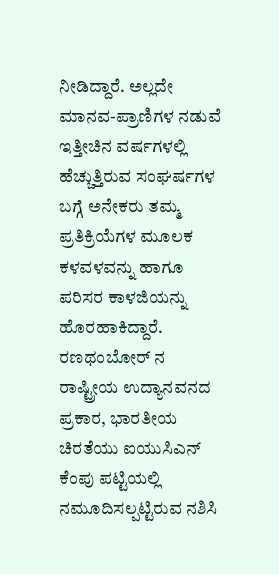ನೀಡಿದ್ದಾರೆ. ಅಲ್ಲದೇ ಮಾನವ-ಪ್ರಾಣಿಗಳ ನಡುವೆ ಇತ್ತೀಚಿನ ವರ್ಷಗಳಲ್ಲಿ ಹೆಚ್ಚುತ್ತಿರುವ ಸಂಘರ್ಷಗಳ ಬಗ್ಗೆ ಅನೇಕರು ತಮ್ಮ ಪ್ರತಿಕ್ರಿಯೆಗಳ ಮೂಲಕ ಕಳವಳವನ್ನು ಹಾಗೂ ಪರಿಸರ ಕಾಳಜಿಯನ್ನು ಹೊರಹಾಕಿದ್ದಾರೆ.
ರಣಥಂಬೋರ್ ನ ರಾಷ್ಟ್ರೀಯ ಉದ್ಯಾನವನದ ಪ್ರಕಾರ, ಭಾರತೀಯ ಚಿರತೆಯು ಐಯುಸಿಎನ್ ಕೆಂಪು ಪಟ್ಟಿಯಲ್ಲಿ ನಮೂದಿಸಲ್ಪಟ್ಟಿರುವ ನಶಿಸಿ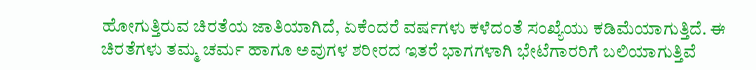ಹೋಗುತ್ತಿರುವ ಚಿರತೆಯ ಜಾತಿಯಾಗಿದೆ, ಏಕೆಂದರೆ ವರ್ಷಗಳು ಕಳೆದಂತೆ ಸಂಖ್ಯೆಯು ಕಡಿಮೆಯಾಗುತ್ತಿದೆ. ಈ ಚಿರತೆಗಳು ತಮ್ಮ ಚರ್ಮ ಹಾಗೂ ಅವುಗಳ ಶರೀರದ ಇತರೆ ಭಾಗಗಳಾಗಿ ಭೇಟೆಗಾರರಿಗೆ ಬಲಿಯಾಗುತ್ತಿವೆ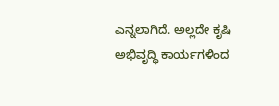ಎನ್ನಲಾಗಿದೆ. ಅಲ್ಲದೇ ಕೃಷಿ ಅಭಿವೃದ್ಧಿ ಕಾರ್ಯಗಳಿಂದ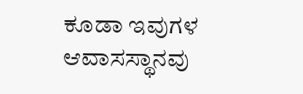ಕೂಡಾ ಇವುಗಳ ಆವಾಸಸ್ಥಾನವು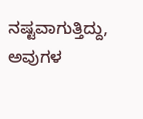ನಷ್ಟವಾಗುತ್ತಿದ್ದು, ಅವುಗಳ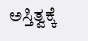ಅಸ್ತಿತ್ವಕ್ಕೆ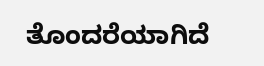ತೊಂದರೆಯಾಗಿದೆ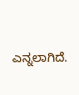ಎನ್ನಲಾಗಿದೆ.